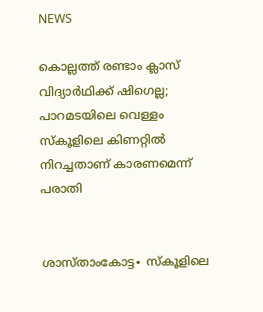NEWS

കൊല്ലത്ത് രണ്ടാം ക്ലാസ് വിദ്യാർഥിക്ക് ഷിഗെല്ല; പാറമടയിലെ വെള്ളം സ്കൂളിലെ കിണറ്റിൽ നിറച്ചതാണ് കാരണമെന്ന് പരാതി


ശാസ്താംകോട്ട∙ സ്കൂളിലെ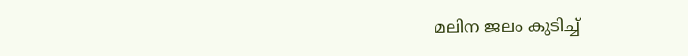മലിന ജലം കുടിച്ച്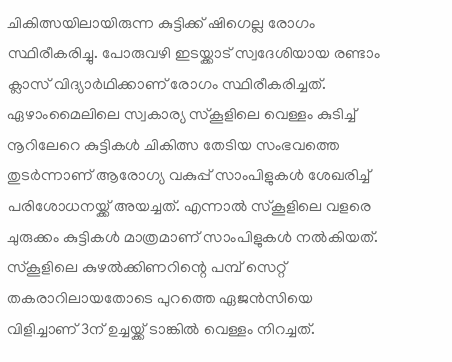ചികിത്സയിലായിരുന്ന കുട്ടിക്ക് ഷിഗെല്ല രോഗം സ്ഥിരീകരിച്ചു. പോരുവഴി ഇടയ്ക്കാട് സ്വദേശിയായ രണ്ടാം ക്ലാസ് വിദ്യാർഥിക്കാണ് രോഗം സ്ഥിരീകരിച്ചത്. ഏഴാംമൈലിലെ സ്വകാര്യ സ്കൂളിലെ വെള്ളം കുടിച്ച് നൂറിലേറെ കുട്ടികൾ ചികിത്സ തേടിയ സംഭവത്തെ തുടർന്നാണ് ആരോഗ്യ വകുപ്പ് സാംപിളുകൾ ശേഖരിച്ച് പരിശോധനയ്ക്ക് അയച്ചത്. എന്നാൽ സ്‌കൂളിലെ വളരെ ചുരുക്കം കുട്ടികൾ മാത്രമാണ് സാംപിളുകൾ നൽകിയത്. സ്കൂളിലെ കുഴൽക്കിണറിന്റെ പമ്പ് സെറ്റ് തകരാറിലായതോടെ പുറത്തെ ഏജൻസിയെ വിളിച്ചാണ് 3ന് ഉച്ചയ്ക്ക് ടാങ്കിൽ വെള്ളം നിറച്ചത്.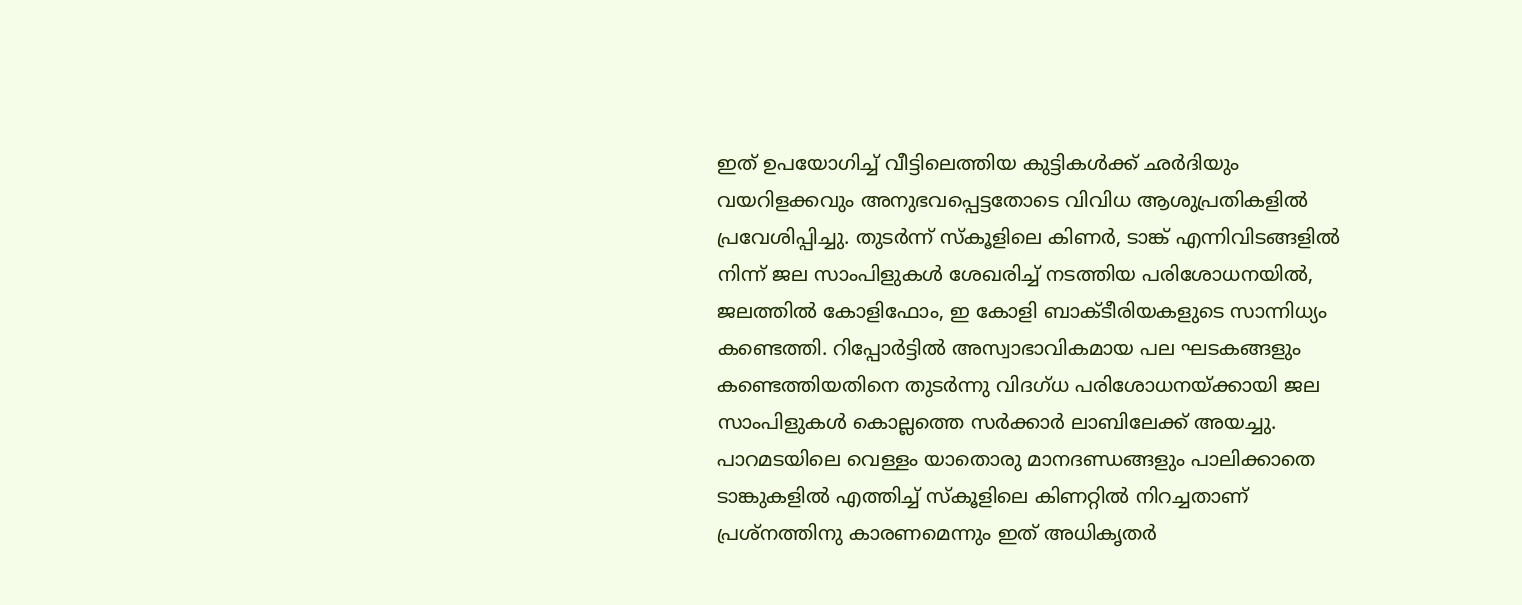ഇത് ഉപയോഗിച്ച് വീട്ടിലെത്തിയ കുട്ടികൾക്ക് ഛർദിയും വയറിളക്കവും അനുഭവപ്പെട്ടതോടെ വിവിധ ആശുപ്രതികളിൽ പ്രവേശിപ്പിച്ചു. തുടർന്ന് സ്കൂളിലെ കിണർ, ടാങ്ക് എന്നിവിടങ്ങളിൽ നിന്ന് ജല സാംപിളുകൾ ശേഖരിച്ച് നടത്തിയ പരിശോധനയിൽ, ജലത്തിൽ കോളിഫോം, ഇ കോളി ബാക്ടീരിയകളുടെ സാന്നിധ്യം കണ്ടെത്തി. റിപ്പോർട്ടിൽ അസ്വാഭാവികമായ പല ഘടകങ്ങളും കണ്ടെത്തിയതിനെ തുടർന്നു വിദഗ്ധ പരിശോധനയ്ക്കായി ജല സാംപിളുകൾ കൊല്ലത്തെ സർക്കാർ ലാബിലേക്ക് അയച്ചു. പാറമടയിലെ വെള്ളം യാതൊരു മാനദണ്ഡങ്ങളും പാലിക്കാതെ ടാങ്കുകളിൽ എത്തിച്ച് സ്കൂളിലെ കിണറ്റിൽ നിറച്ചതാണ് പ്രശ്നത്തിനു കാരണമെന്നും ഇത് അധികൃതർ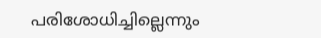പരിശോധിച്ചില്ലെന്നും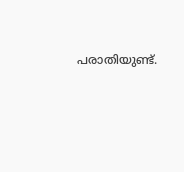പരാതിയുണ്ട്.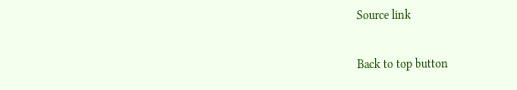Source link

Back to top button